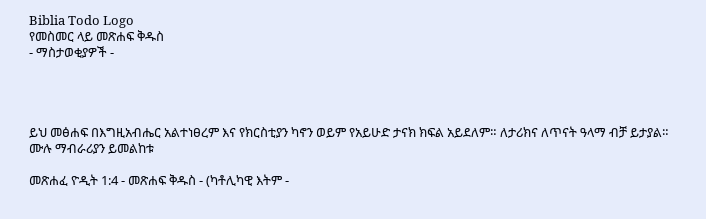Biblia Todo Logo
የመስመር ላይ መጽሐፍ ቅዱስ
- ማስታወቂያዎች -




ይህ መፅሐፍ በእግዚአብሔር አልተነፀረም እና የክርስቲያን ካኖን ወይም የአይሁድ ታናክ ክፍል አይደለም። ለታሪክና ለጥናት ዓላማ ብቻ ይታያል። ሙሉ ማብራሪያን ይመልከቱ

መጽሐፈ ዮዲት 1:4 - መጽሐፍ ቅዱስ - (ካቶሊካዊ እትም -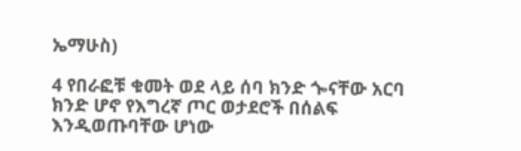ኤማሁስ)

4 የበራፎቹ ቁመት ወደ ላይ ሰባ ክንድ ጐናቸው አርባ ክንድ ሆኖ የእግረኛ ጦር ወታደሮች በሰልፍ እንዲወጡባቸው ሆነው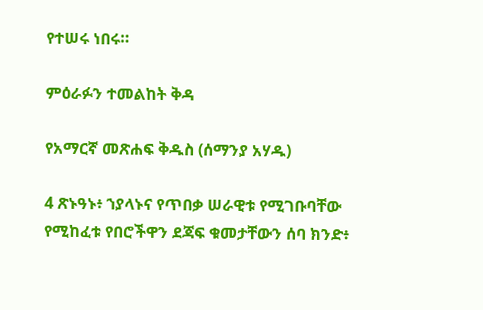የተሠሩ ነበሩ።

ምዕራፉን ተመልከት ቅዳ

የአማርኛ መጽሐፍ ቅዱስ (ሰማንያ አሃዱ)

4 ጽኑዓኑ፥ ኀያላኑና የጥበቃ ሠራዊቱ የሚገቡባቸው የሚከፈቱ የበሮችዋን ደጃፍ ቁመታቸውን ሰባ ክንድ፥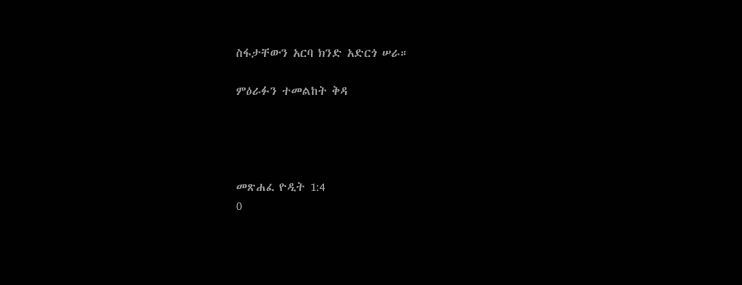ስፋታቸውን አርባ ክንድ አድርጎ ሠራ።

ምዕራፉን ተመልከት ቅዳ




መጽሐፈ ዮዲት 1:4
0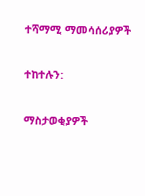ተሻማሚ ማመሳሰሪያዎች

ተከተሉን:

ማስታወቂያዎች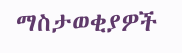ማስታወቂያዎች